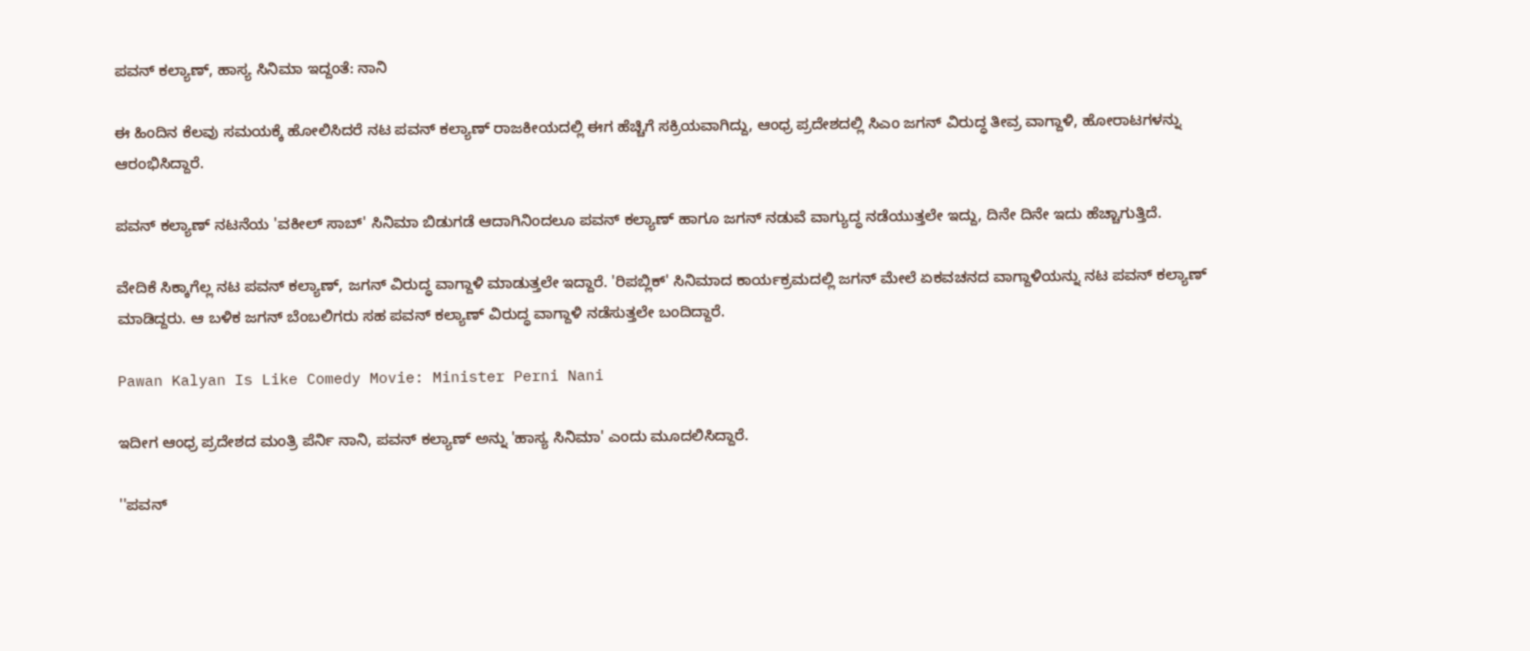ಪವನ್ ಕಲ್ಯಾಣ್, ಹಾಸ್ಯ ಸಿನಿಮಾ ಇದ್ದಂತೆ: ನಾನಿ

ಈ ಹಿಂದಿನ ಕೆಲವು ಸಮಯಕ್ಕೆ ಹೋಲಿಸಿದರೆ ನಟ ಪವನ್ ಕಲ್ಯಾಣ್ ರಾಜಕೀಯದಲ್ಲಿ ಈಗ ಹೆಚ್ಚಿಗೆ ಸಕ್ರಿಯವಾಗಿದ್ದು, ಆಂಧ್ರ ಪ್ರದೇಶದಲ್ಲಿ ಸಿಎಂ ಜಗನ್ ವಿರುದ್ಧ ತೀವ್ರ ವಾಗ್ದಾಳಿ, ಹೋರಾಟಗಳನ್ನು ಆರಂಭಿಸಿದ್ದಾರೆ.

ಪವನ್ ಕಲ್ಯಾಣ್ ನಟನೆಯ 'ವಕೀಲ್ ಸಾಬ್' ಸಿನಿಮಾ ಬಿಡುಗಡೆ ಆದಾಗಿನಿಂದಲೂ ಪವನ್ ಕಲ್ಯಾಣ್ ಹಾಗೂ ಜಗನ್ ನಡುವೆ ವಾಗ್ಯುದ್ಧ ನಡೆಯುತ್ತಲೇ ಇದ್ದು, ದಿನೇ ದಿನೇ ಇದು ಹೆಚ್ಚಾಗುತ್ತಿದೆ.

ವೇದಿಕೆ ಸಿಕ್ಕಾಗೆಲ್ಲ ನಟ ಪವನ್ ಕಲ್ಯಾಣ್, ಜಗನ್ ವಿರುದ್ಧ ವಾಗ್ದಾಳಿ ಮಾಡುತ್ತಲೇ ಇದ್ದಾರೆ. 'ರಿಪಬ್ಲಿಕ್' ಸಿನಿಮಾದ ಕಾರ್ಯಕ್ರಮದಲ್ಲಿ ಜಗನ್ ಮೇಲೆ ಏಕವಚನದ ವಾಗ್ದಾಳಿಯನ್ನು ನಟ ಪವನ್ ಕಲ್ಯಾಣ್ ಮಾಡಿದ್ದರು. ಆ ಬಳಿಕ ಜಗನ್ ಬೆಂಬಲಿಗರು ಸಹ ಪವನ್ ಕಲ್ಯಾಣ್ ವಿರುದ್ಧ ವಾಗ್ದಾಳಿ ನಡೆಸುತ್ತಲೇ ಬಂದಿದ್ದಾರೆ.

Pawan Kalyan Is Like Comedy Movie: Minister Perni Nani

ಇದೀಗ ಆಂಧ್ರ ಪ್ರದೇಶದ ಮಂತ್ರಿ ಪೆರ್ನಿ ನಾನಿ, ಪವನ್ ಕಲ್ಯಾಣ್ ಅನ್ನು 'ಹಾಸ್ಯ ಸಿನಿಮಾ' ಎಂದು ಮೂದಲಿಸಿದ್ದಾರೆ.

''ಪವನ್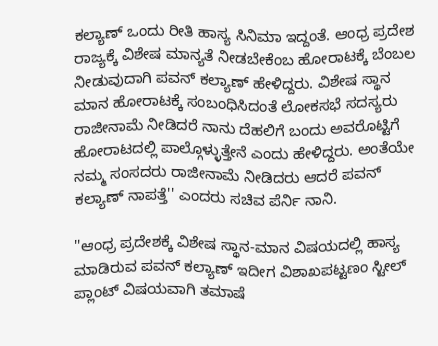ಕಲ್ಯಾಣ್ ಒಂದು ರೀತಿ ಹಾಸ್ಯ ಸಿನಿಮಾ ಇದ್ದಂತೆ. ಆಂಧ್ರ ಪ್ರದೇಶ ರಾಜ್ಯಕ್ಕೆ ವಿಶೇಷ ಮಾನ್ಯತೆ ನೀಡಬೇಕೆಂಬ ಹೋರಾಟಕ್ಕೆ ಬೆಂಬಲ ನೀಡುವುದಾಗಿ ಪವನ್ ಕಲ್ಯಾಣ್ ಹೇಳಿದ್ದರು. ವಿಶೇಷ ಸ್ಥಾನ ಮಾನ ಹೋರಾಟಕ್ಕೆ ಸಂಬಂಧಿಸಿದಂತೆ ಲೋಕಸಭೆ ಸದಸ್ಯರು ರಾಜೀನಾಮೆ ನೀಡಿದರೆ ನಾನು ದೆಹಲಿಗೆ ಬಂದು ಅವರೊಟ್ಟಿಗೆ ಹೋರಾಟದಲ್ಲಿ ಪಾಲ್ಗೊಳ್ಳುತ್ತೇನೆ ಎಂದು ಹೇಳಿದ್ದರು. ಅಂತೆಯೇ ನಮ್ಮ ಸಂಸದರು ರಾಜೀನಾಮೆ ನೀಡಿದರು ಆದರೆ ಪವನ್ ಕಲ್ಯಾಣ್ ನಾಪತ್ತೆ'' ಎಂದರು ಸಚಿವ ಪೆರ್ನಿ ನಾನಿ.

''ಆಂಧ್ರ ಪ್ರದೇಶಕ್ಕೆ ವಿಶೇಷ ಸ್ಥಾನ-ಮಾನ ವಿಷಯದಲ್ಲಿ ಹಾಸ್ಯ ಮಾಡಿರುವ ಪವನ್ ಕಲ್ಯಾಣ್ ಇದೀಗ ವಿಶಾಖಪಟ್ಟಣಂ ಸ್ಟೀಲ್ ಪ್ಲಾಂಟ್ ವಿಷಯವಾಗಿ ತಮಾಷೆ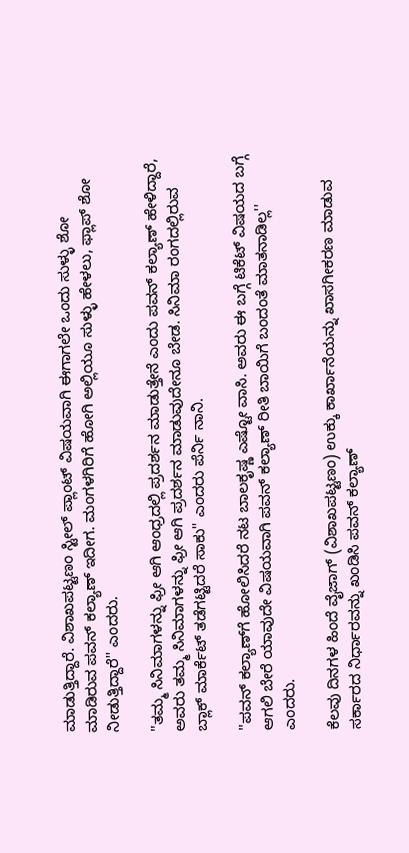ಮಾಡುತ್ತಿದ್ದಾರೆ. ವಿಶಾಖಪಟ್ಟಣಂ ಸ್ಟೀಲ್ ಪ್ಲಾಂಟ್ ವಿಷಯವಾಗಿ ಈಗಾಗಲೇ ಒಂದು ಸುಳ್ಳು ಶೋ ಮಾಡಿರುವ ಪವನ್ ಕಲ್ಯಾಣ್ ಇದೀಗ. ಮಂಗಳಗಿರಿಗೆ ಹೋಗಿ ಅಲ್ಲಿಯೂ ಸುಳ್ಳು ಹೇಳಲು, ಫ್ಲಾಪ್ ಶೋ ನೀಡುತ್ತಿದ್ದಾರೆ'' ಎಂದರು.

''ತಮ್ಮ ಸಿನಿಮಾಗಳನ್ನು ಫ್ರೀ ಆಗಿ ಆಂಧ್ರದಲ್ಲಿ ಪ್ರದರ್ಶನ ಮಾಡುತ್ತೇನೆ ಎಂದು ಪವನ್ ಕಲ್ಯಾಣ್ ಹೇಳಿದ್ದಾರೆ, ಅವರು ತಮ್ಮ ಸಿನಿಮಾಗಳನ್ನು ಫ್ರೀ ಆಗಿ ಪ್ರದರ್ಶನ ಮಾಡುವುದೇನೂ ಬೇಡ. ಸಿನಿಮಾ ರಂಗದಲ್ಲಿರುವ ಬ್ಲಾಕ್ ಮಾರ್ಕೆಟ್ ತಡೆಗಟ್ಟಿದರೆ ಸಾಕು'' ಎಂದರು ಪೆರ್ನಿ ನಾನಿ.

''ಪವನ್ ಕಲ್ಯಾಣ್‌ಗೆ ಹೋಲಿಸಿದರೆ ನಟ ಬಾಲಕೃಷ್ಣ ಎಷ್ಟೋ ವಾಸಿ. ಅವರು ಈ ಬಗ್ಗೆ ಟಿಕೆಟ್ ವಿಷಯದ ಬಗ್ಗೆ ಆಗಲಿ ಬೇರೆ ಯಾವುದೇ ವಿಷಯವಾಗಿ ಪವನ್ ಕಲ್ಯಾಣ್ ರೀತಿ ಬಾಯಿಗೆ ಬಂದಂತೆ ಮಾತನಾಡಿಲ್ಲ'' ಎಂದರು.

ಕೆಲವು ದಿನಗಳ ಹಿಂದೆ ವೈಜಾಗ್ (ವಿಶಾಖಪಟ್ಟಣಂ) ಉಕ್ಕು ಕಾರ್ಖಾನೆಯನ್ನು ಖಾಸಗೀಕರಣ ಮಾಡುವ ಸರ್ಕಾರದ ನಿರ್ಧಾರವನ್ನು ಖಂಡಿಸಿ ಪವನ್ ಕಲ್ಯಾಣ್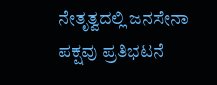ನೇತೃತ್ವದಲ್ಲಿ ಜನಸೇನಾ ಪಕ್ಷವು ಪ್ರತಿಭಟನೆ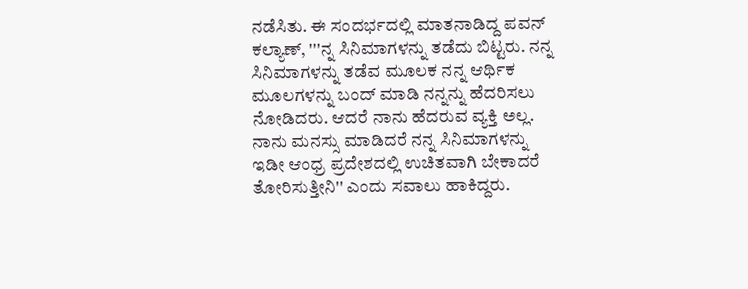ನಡೆಸಿತು. ಈ ಸಂದರ್ಭದಲ್ಲಿ ಮಾತನಾಡಿದ್ದ ಪವನ್ ಕಲ್ಯಾಣ್, '''ನ್ನ ಸಿನಿಮಾಗಳನ್ನು ತಡೆದು ಬಿಟ್ಟರು. ನನ್ನ ಸಿನಿಮಾಗಳನ್ನು ತಡೆವ ಮೂಲಕ ನನ್ನ ಆರ್ಥಿಕ ಮೂಲಗಳನ್ನು ಬಂದ್ ಮಾಡಿ ನನ್ನನ್ನು ಹೆದರಿಸಲು ನೋಡಿದರು. ಆದರೆ ನಾನು ಹೆದರುವ ವ್ಯಕ್ತಿ ಅಲ್ಲ. ನಾನು ಮನಸ್ಸು ಮಾಡಿದರೆ ನನ್ನ ಸಿನಿಮಾಗಳನ್ನು ಇಡೀ ಆಂಧ್ರ ಪ್ರದೇಶದಲ್ಲಿ ಉಚಿತವಾಗಿ ಬೇಕಾದರೆ ತೋರಿಸುತ್ತೀನಿ'' ಎಂದು ಸವಾಲು ಹಾಕಿದ್ದರು.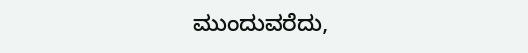ಮುಂದುವರೆದು,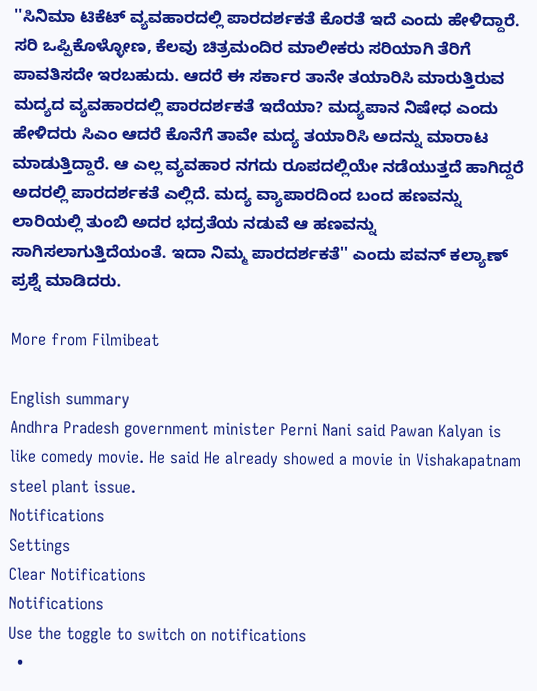''ಸಿನಿಮಾ ಟಿಕೆಟ್ ವ್ಯವಹಾರದಲ್ಲಿ ಪಾರದರ್ಶಕತೆ ಕೊರತೆ ಇದೆ ಎಂದು ಹೇಳಿದ್ದಾರೆ. ಸರಿ ಒಪ್ಪಿಕೊಳ್ಳೋಣ, ಕೆಲವು ಚಿತ್ರಮಂದಿರ ಮಾಲೀಕರು ಸರಿಯಾಗಿ ತೆರಿಗೆ ಪಾವತಿಸದೇ ಇರಬಹುದು. ಆದರೆ ಈ ಸರ್ಕಾರ ತಾನೇ ತಯಾರಿಸಿ ಮಾರುತ್ತಿರುವ ಮದ್ಯದ ವ್ಯವಹಾರದಲ್ಲಿ ಪಾರದರ್ಶಕತೆ ಇದೆಯಾ? ಮದ್ಯಪಾನ ನಿಷೇಧ ಎಂದು ಹೇಳಿದರು ಸಿಎಂ ಆದರೆ ಕೊನೆಗೆ ತಾವೇ ಮದ್ಯ ತಯಾರಿಸಿ ಅದನ್ನು ಮಾರಾಟ ಮಾಡುತ್ತಿದ್ದಾರೆ. ಆ ಎಲ್ಲ ವ್ಯವಹಾರ ನಗದು ರೂಪದಲ್ಲಿಯೇ ನಡೆಯುತ್ತದೆ ಹಾಗಿದ್ದರೆ ಅದರಲ್ಲಿ ಪಾರದರ್ಶಕತೆ ಎಲ್ಲಿದೆ. ಮದ್ಯ ವ್ಯಾಪಾರದಿಂದ ಬಂದ ಹಣವನ್ನು ಲಾರಿಯಲ್ಲಿ ತುಂಬಿ ಅದರ ಭದ್ರತೆಯ ನಡುವೆ ಆ ಹಣವನ್ನು ಸಾಗಿಸಲಾಗುತ್ತಿದೆಯಂತೆ. ಇದಾ ನಿಮ್ಮ ಪಾರದರ್ಶಕತೆ'' ಎಂದು ಪವನ್ ಕಲ್ಯಾಣ್ ಪ್ರಶ್ನೆ ಮಾಡಿದರು.

More from Filmibeat

English summary
Andhra Pradesh government minister Perni Nani said Pawan Kalyan is like comedy movie. He said He already showed a movie in Vishakapatnam steel plant issue.
Notifications
Settings
Clear Notifications
Notifications
Use the toggle to switch on notifications
  •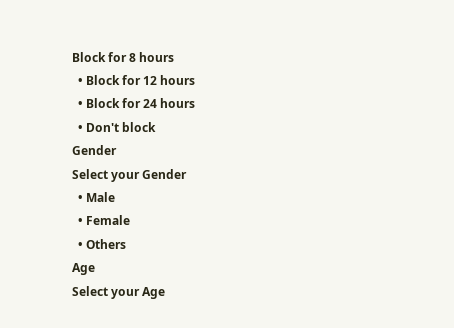Block for 8 hours
  • Block for 12 hours
  • Block for 24 hours
  • Don't block
Gender
Select your Gender
  • Male
  • Female
  • Others
Age
Select your Age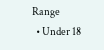Range
  • Under 18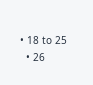• 18 to 25
  • 26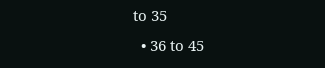to 35
  • 36 to 45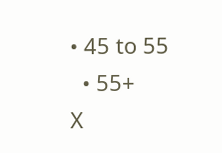• 45 to 55
  • 55+
X